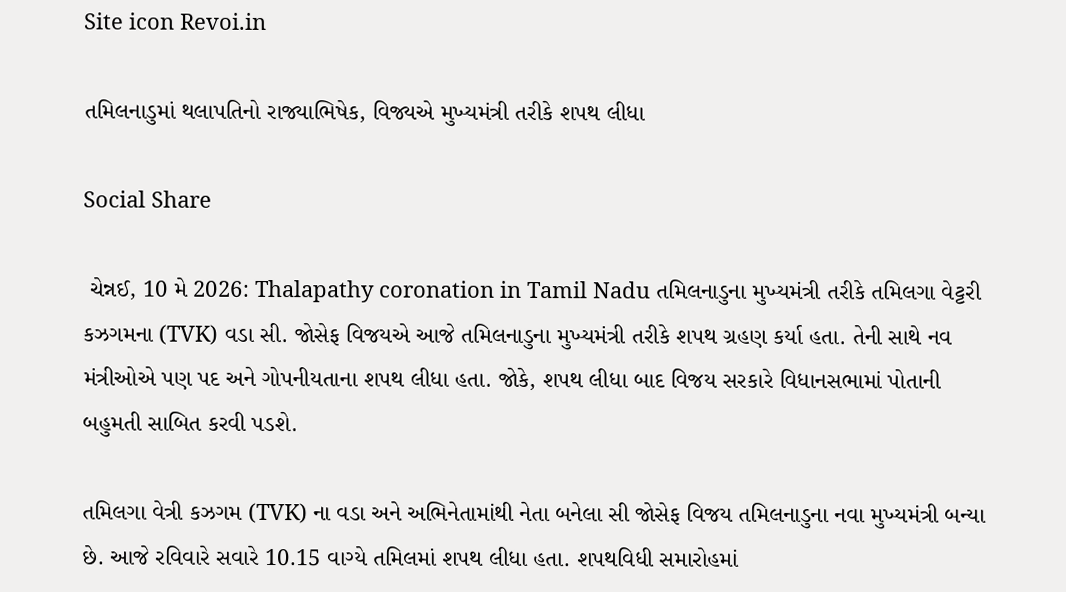Site icon Revoi.in

તમિલનાડુમાં થલાપતિનો રાજ્યાભિષેક, વિજ્યએ મુખ્યમંત્રી તરીકે શપથ લીધા

Social Share

 ચેન્નઈ, 10 મે 2026: Thalapathy coronation in Tamil Nadu તમિલનાડુના મુખ્યમંત્રી તરીકે તમિલગા વેટ્ટરી કઝગમના (TVK) વડા સી. જોસેફ વિજયએ આજે તમિલનાડુના મુખ્યમંત્રી તરીકે શપથ ગ્રહણ કર્યા હતા. તેની સાથે નવ મંત્રીઓએ પણ પદ અને ગોપનીયતાના શપથ લીધા હતા. જોકે, શપથ લીધા બાદ વિજય સરકારે વિધાનસભામાં પોતાની બહુમતી સાબિત કરવી પડશે.

તમિલગા વેત્રી કઝગમ (TVK) ના વડા અને અભિનેતામાંથી નેતા બનેલા સી જોસેફ વિજય તમિલનાડુના નવા મુખ્યમંત્રી બન્યા છે. આજે રવિવારે સવારે 10.15 વાગ્યે તમિલમાં શપથ લીધા હતા. શપથવિધી સમારોહમાં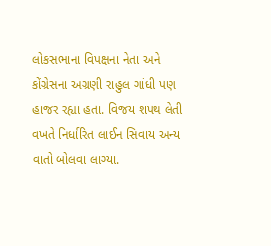લોકસભાના વિપક્ષના નેતા અને કોંગ્રેસના અગ્રણી રાહુલ ગાંધી પણ હાજર રહ્યા હતા. વિજય શપથ લેતી વખતે નિર્ધારિત લાઈન સિવાય અન્ય વાતો બોલવા લાગ્યા.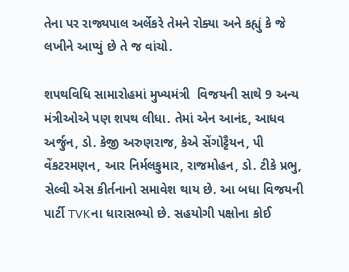તેના પર રાજ્યપાલ અર્લેકરે તેમને રોક્યા અને કહ્યું કે જે લખીને આપ્યું છે તે જ વાંચો.

શપથવિધિ સામારોહમાં મુખ્યમંત્રી  વિજયની સાથે 9 અન્ય મંત્રીઓએ પણ શપથ લીધા. તેમાં એન આનંદ, આધવ અર્જુન, ડો. કેજી અરુણરાજ, કેએ સેંગોટ્ટૈયન, પી વેંકટરમણન, આર નિર્મલકુમાર, રાજમોહન, ડો. ટીકે પ્રભુ, સેલ્વી એસ કીર્તનાનો સમાવેશ થાય છે. આ બધા વિજયની પાર્ટી TVKના ધારાસભ્યો છે. સહયોગી પક્ષોના કોઈ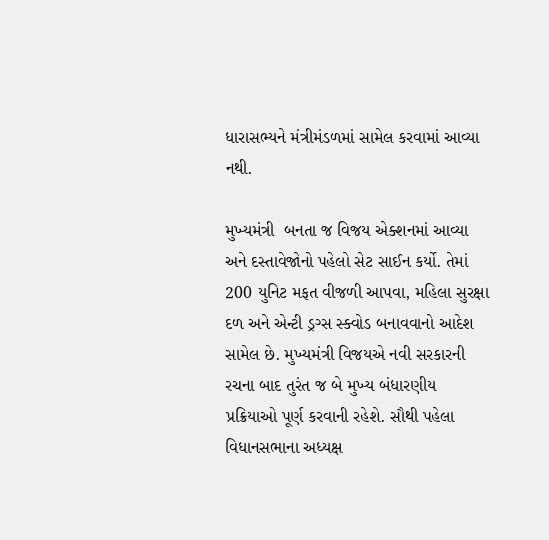ધારાસભ્યને મંત્રીમંડળમાં સામેલ કરવામાં આવ્યા નથી.

મુખ્યમંત્રી  બનતા જ વિજય એક્શનમાં આવ્યા અને દસ્તાવેજોનો પહેલો સેટ સાઈન કર્યો. તેમાં 200 યુનિટ મફત વીજળી આપવા, મહિલા સુરક્ષા દળ અને એન્ટી ડ્રગ્સ સ્ક્વોડ બનાવવાનો આદેશ સામેલ છે. મુખ્યમંત્રી વિજયએ નવી સરકારની રચના બાદ તુરંત જ બે મુખ્ય બંધારણીય પ્રક્રિયાઓ પૂર્ણ કરવાની રહેશે. સૌથી પહેલા વિધાનસભાના અધ્યક્ષ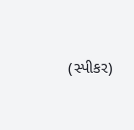(સ્પીકર)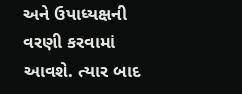અને ઉપાધ્યક્ષની વરણી કરવામાં આવશે. ત્યાર બાદ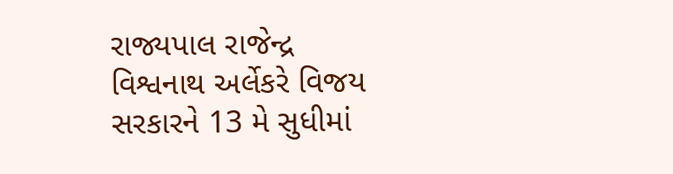રાજ્યપાલ રાજેન્દ્ર વિશ્વનાથ અર્લેકરે વિજય સરકારને 13 મે સુધીમાં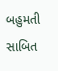બહુમતી સાબિત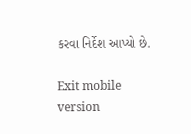કરવા નિર્દેશ આપ્યો છે.

Exit mobile version